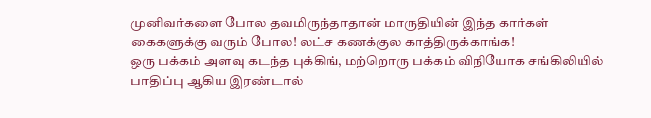முனிவர்களை போல தவமிருந்தாதான் மாருதியின் இந்த கார்கள் கைகளுக்கு வரும் போல! லட்ச கணக்குல காத்திருக்காங்க!
ஒரு பக்கம் அளவு கடந்த புக்கிங், மற்றொரு பக்கம் விநியோக சங்கிலியில் பாதிப்பு ஆகிய இரண்டால்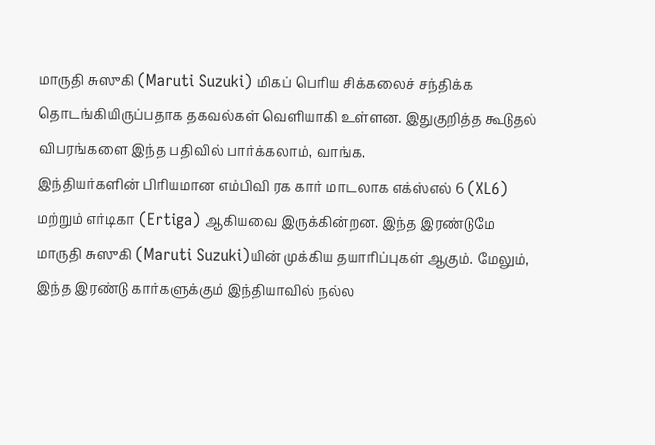மாருதி சுஸுகி (Maruti Suzuki) மிகப் பெரிய சிக்கலைச் சந்திக்க தொடங்கியிருப்பதாக தகவல்கள் வெளியாகி உள்ளன. இதுகுறித்த கூடுதல் விபரங்களை இந்த பதிவில் பார்க்கலாம், வாங்க.
இந்தியர்களின் பிரியமான எம்பிவி ரக கார் மாடலாக எக்ஸ்எல் 6 (XL6) மற்றும் எர்டிகா (Ertiga) ஆகியவை இருக்கின்றன. இந்த இரண்டுமே மாருதி சுஸுகி (Maruti Suzuki)யின் முக்கிய தயாரிப்புகள் ஆகும். மேலும், இந்த இரண்டு கார்களுக்கும் இந்தியாவில் நல்ல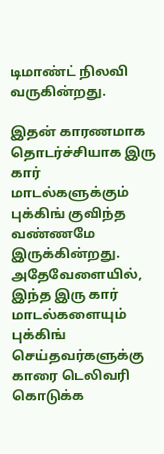டிமாண்ட் நிலவி வருகின்றது.

இதன் காரணமாக தொடர்ச்சியாக இரு கார் மாடல்களுக்கும் புக்கிங் குவிந்த வண்ணமே இருக்கின்றது. அதேவேளையில், இந்த இரு கார் மாடல்களையும் புக்கிங் செய்தவர்களுக்கு காரை டெலிவரி கொடுக்க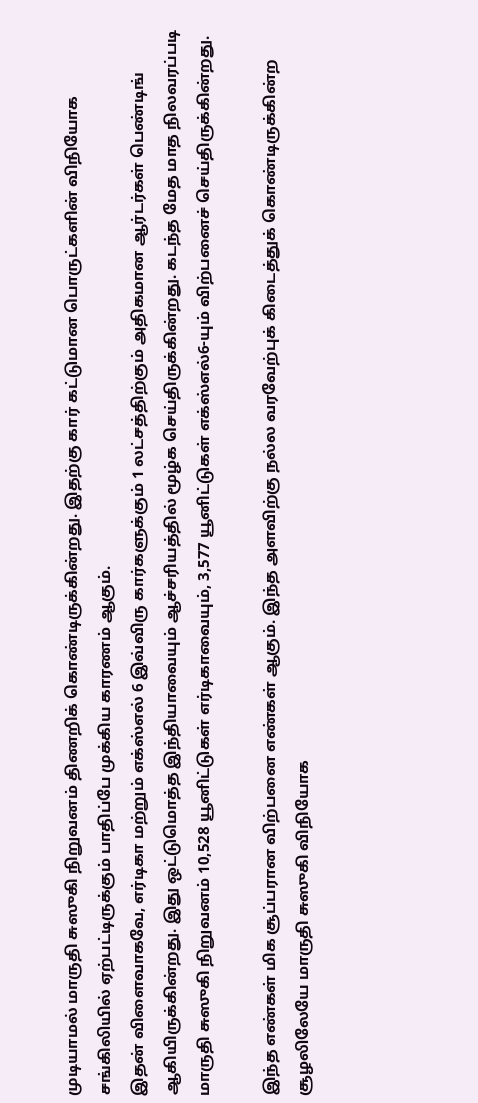முடியாமல் மாருதி சுஸுகி நிறுவனம் திணறிக் கொண்டிருக்கின்றது. இதற்கு கார் கட்டுமான பொருட்களின் விநியோக சங்கிலியில் ஏற்பட்டிருக்கும் பாதிப்பே முக்கிய காரணம் ஆகும்.
இதன் விளைவாகவே, எர்டிகா மற்றும் எக்ஸ்எல் 6 இவ்விரு கார்களுக்கும் 1 லட்சத்திற்கும் அதிகமான ஆர்டர்கள் பெண்டிங் ஆகியிருக்கின்றது. இது ஒட்டுமொத்த இந்தியாவையும் ஆச்சரியத்தில் மூழ்க செய்திருக்கின்றது. கடந்த மேத மாத நிலவரப்படி மாருதி சுஸுகி நிறுவனம் 10,528 யூனிட்டுகள் எர்டிகாவையும், 3,577 யூனிட்டுகள் எக்ஸ்எல்6-யும் விற்பனைச் செய்திருக்கின்றது.

இந்த எண்கள் மிக சூப்பரான விற்பனை எண்கள் ஆகும். இந்த அளவிற்கு நல்ல வரவேற்புக் கிடைத்துக் கொண்டிருக்கின்ற சூழலிலேயே மாருதி சுஸுகி விநியோக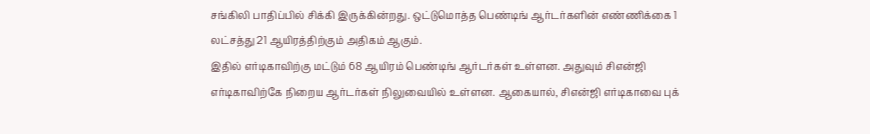சங்கிலி பாதிப்பில் சிக்கி இருக்கின்றது. ஒட்டுமொத்த பெண்டிங் ஆர்டர்களின் எண்ணிக்கை 1 லட்சத்து 21 ஆயிரத்திற்கும் அதிகம் ஆகும்.
இதில் எர்டிகாவிற்கு மட்டும் 68 ஆயிரம் பெண்டிங் ஆர்டர்கள் உள்ளன. அதுவும் சிஎன்ஜி எர்டிகாவிற்கே நிறைய ஆர்டர்கள் நிலுவையில் உள்ளன. ஆகையால், சிஎன்ஜி எர்டிகாவை புக்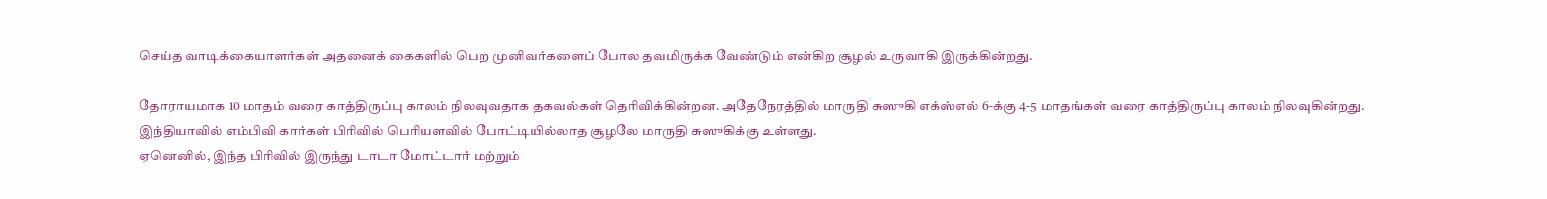செய்த வாடிக்கையாளர்கள் அதனைக் கைகளில் பெற முனிவர்களைப் போல தவமிருக்க வேண்டும் என்கிற சூழல் உருவாகி இருக்கின்றது.

தோராயமாக 10 மாதம் வரை காத்திருப்பு காலம் நிலவுவதாக தகவல்கள் தெரிவிக்கின்றன. அதேநேரத்தில் மாருதி சுஸுகி எக்ஸ்எல் 6-க்கு 4-5 மாதங்கள் வரை காத்திருப்பு காலம் நிலவுகின்றது. இந்தியாவில் எம்பிவி கார்கள் பிரிவில் பெரியளவில் போட்டியில்லாத சூழலே மாருதி சுஸுகிக்கு உள்ளது.
ஏனெனில், இந்த பிரிவில் இருந்து டாடா மோட்டார் மற்றும்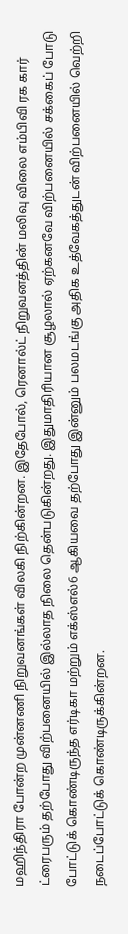மஹிந்திரா போன்ற முன்னணி நிறுவனங்கள் விலகி நிற்கின்றன. இதேபோல், ரெனால்ட் நிறுவனத்தின் மலிவு விலை எம்பிவி ரக கார் ட்ரைபரும் தற்போது விற்பனையில் இல்லாத நிலை தென்படுகின்றது. இதுமாதிரியான சூழலால் ஏற்கனவே விற்பனையில் சக்கைப் போடு போட்டுக் கொண்டிருந்த எர்டிகா மற்றும் எக்ஸ்எல்6 ஆகியவை தற்போது இன்னும் பலமடங்கு அதிக உத்வேகத்துடன் விற்பனையில் வெற்றி நடைப்போட்டுக் கொண்டிருக்கின்றன.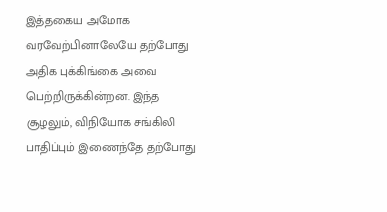இத்தகைய அமோக வரவேற்பினாலேயே தற்போது அதிக புக்கிங்கை அவை பெற்றிருக்கின்றன. இந்த சூழலும், விநியோக சங்கிலி பாதிப்பும் இணைந்தே தற்போது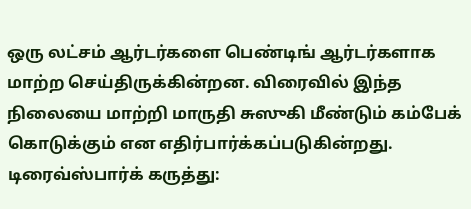ஒரு லட்சம் ஆர்டர்களை பெண்டிங் ஆர்டர்களாக மாற்ற செய்திருக்கின்றன. விரைவில் இந்த நிலையை மாற்றி மாருதி சுஸுகி மீண்டும் கம்பேக் கொடுக்கும் என எதிர்பார்க்கப்படுகின்றது.
டிரைவ்ஸ்பார்க் கருத்து: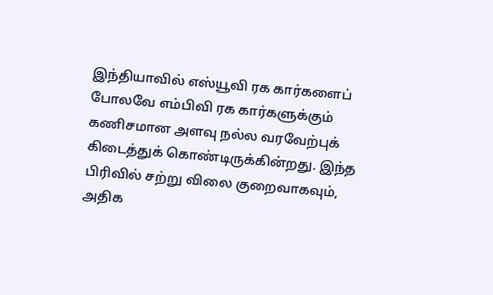இந்தியாவில் எஸ்யூவி ரக கார்களைப் போலவே எம்பிவி ரக கார்களுக்கும் கணிசமான அளவு நல்ல வரவேற்புக் கிடைத்துக் கொண்டிருக்கின்றது. இந்த பிரிவில் சற்று விலை குறைவாகவும், அதிக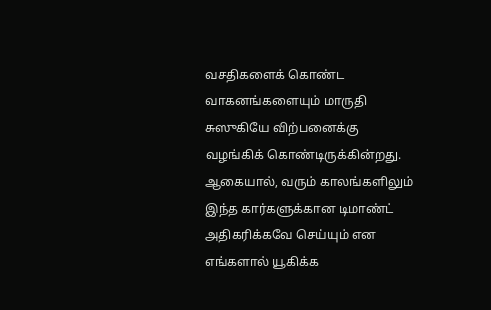வசதிகளைக் கொண்ட வாகனங்களையும் மாருதி சுஸுகியே விற்பனைக்கு வழங்கிக் கொண்டிருக்கின்றது. ஆகையால், வரும் காலங்களிலும் இந்த கார்களுக்கான டிமாண்ட் அதிகரிக்கவே செய்யும் என எங்களால் யூகிக்க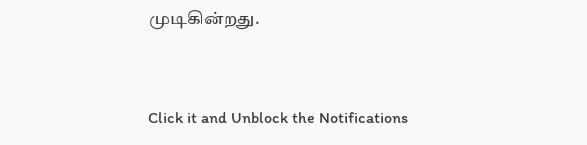முடிகின்றது.


Click it and Unblock the Notifications